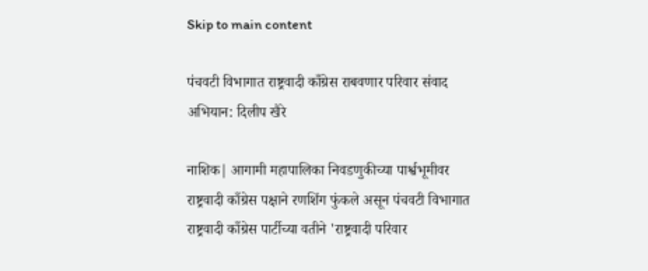Skip to main content

पंचवटी विभागात राष्ट्रवादी काँग्रेस राबवणार परिवार संवाद अभियान: दिलीप खैरे

नाशिक| आगामी महापालिका निवडणुकीच्या पार्श्वभूमीवर राष्ट्रवादी काँग्रेस पक्षाने रणशिंग फुंकले असून पंचवटी विभागात राष्ट्रवादी काँग्रेस पार्टीच्या वतीने 'राष्ट्रवादी परिवार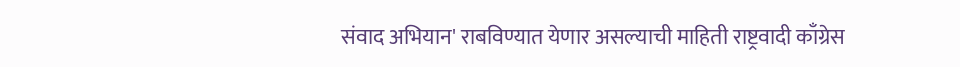संवाद अभियान' राबविण्यात येणार असल्याची माहिती राष्ट्रवादी काँग्रेस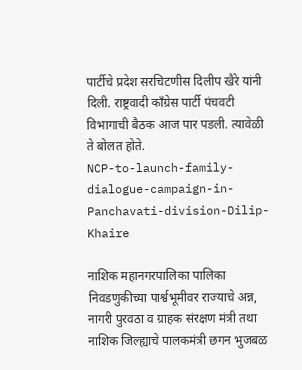पार्टीचे प्रदेश सरचिटणीस दिलीप खैरे यांनी दिली. राष्ट्रवादी काँग्रेस पार्टी पंचवटी विभागाची बैठक आज पार पडली. त्यावेळी ते बोलत होते.
NCP-to-launch-family-dialogue-campaign-in-Panchavati-division-Dilip-Khaire

नाशिक महानगरपालिका पालिका निवडणुकीच्या पार्श्वभूमीवर राज्याचे अन्न, नागरी पुरवठा व ग्राहक संरक्षण मंत्री तथा नाशिक जिल्ह्याचे पालकमंत्री छगन भुजबळ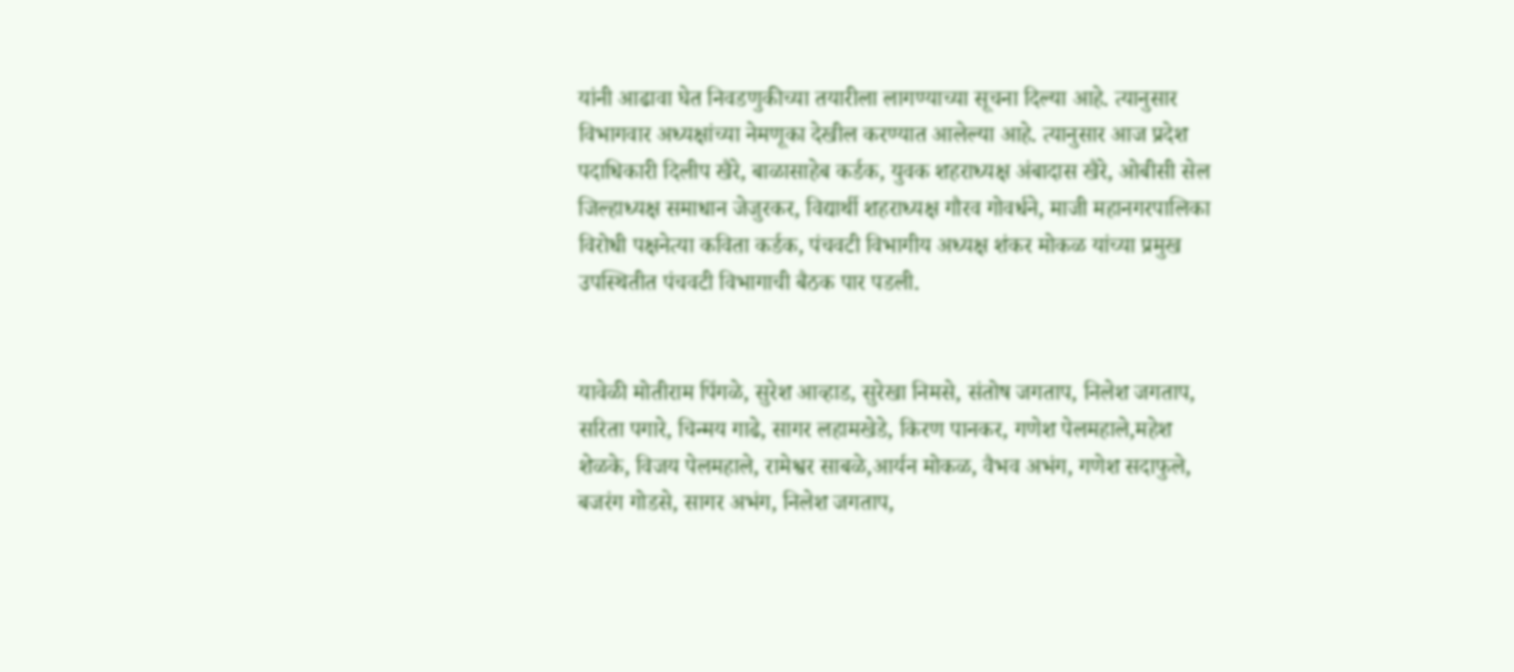यांनी आढावा घेत निवडणुकीच्या तयारीला लागण्याच्या सूचना दिल्या आहे. त्यानुसार विभागवार अध्यक्षांच्या नेमणूका देखील करण्यात आलेल्या आहे. त्यानुसार आज प्रदेश पदाधिकारी दिलीप खैरे, बाळासाहेब कर्डक, युवक शहराध्यक्ष अंबादास खैरे, ओबीसी सेल जिल्हाध्यक्ष समाधान जेजुरकर, विद्यार्थी शहराध्यक्ष गौरव गोवर्धने, माजी महानगरपालिका विरोधी पक्षनेत्या कविता कर्डक, पंचवटी विभागीय अध्यक्ष शंकर मोकळ यांच्या प्रमुख उपस्थितीत पंचवटी विभागाची बैठक पार पडली.


यावेळी मोतीराम पिंगळे, सुरेश आव्हाड, सुरेखा निमसे, संतोष जगताप, निलेश जगताप, सरिता पगारे, चिन्मय गाढे, सागर लहामखेडे, किरण पानकर, गणेश पेलमहाले,महेश शेळके, विजय पेलमहाले, रामेश्वर साबळे,आर्यन मोकळ, वैभव अभंग, गणेश सदाफुले, बजरंग गोडसे, सागर अभंग, निलेश जगताप,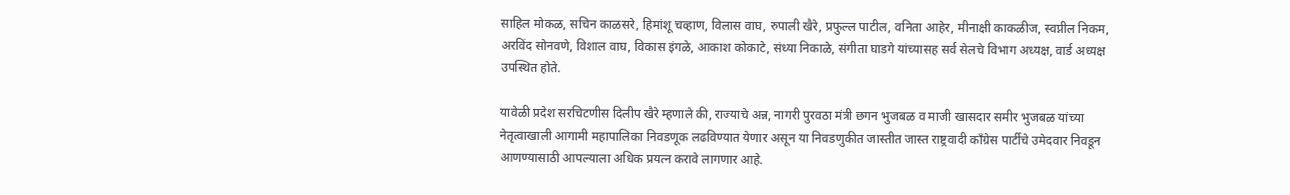साहिल मोकळ, सचिन काळसरे, हिमांशू चव्हाण, विलास वाघ, रुपाली खैरे, प्रफुल्ल पाटील, वनिता आहेर, मीनाक्षी काकळीज, स्वप्नील निकम, अरविंद सोनवणे, विशाल वाघ, विकास इंगळे, आकाश कोकाटे, संध्या निकाळे, संगीता घाडगे यांच्यासह सर्व सेलचे विभाग अध्यक्ष, वार्ड अध्यक्ष उपस्थित होते.

यावेळी प्रदेश सरचिटणीस दिलीप खैरे म्हणाले की, राज्याचे अन्न, नागरी पुरवठा मंत्री छगन भुजबळ व माजी खासदार समीर भुजबळ यांच्या नेतृत्वाखाली आगामी महापालिका निवडणूक लढविण्यात येणार असून या निवडणुकीत जास्तीत जास्त राष्ट्रवादी काँग्रेस पार्टीचे उमेदवार निवडून आणण्यासाठी आपल्याला अधिक प्रयत्न करावे लागणार आहे.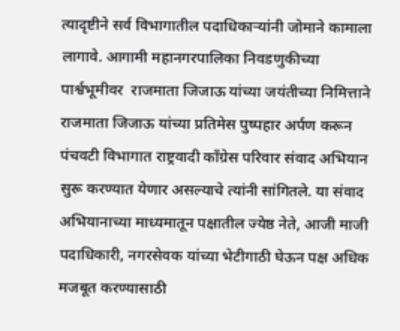त्यादृष्टीने सर्व विभागातील पदाधिकाऱ्यांनी जोमाने कामाला लागावे. आगामी महानगरपालिका निवडणुकीच्या पार्श्वभूमीवर  राजमाता जिजाऊ यांच्या जयंतीच्या निमित्ताने राजमाता जिजाऊ यांच्या प्रतिमेस पुष्पहार अर्पण करून पंचवटी विभागात राष्ट्रवादी काँग्रेस परिवार संवाद अभियान सुरू करण्यात येणार असल्याचे त्यांनी सांगितले. या संवाद अभियानाच्या माध्यमातून पक्षातील ज्येष्ठ नेते, आजी माजी पदाधिकारी, नगरसेवक यांच्या भेटीगाठी घेऊन पक्ष अधिक मजबूत करण्यासाठी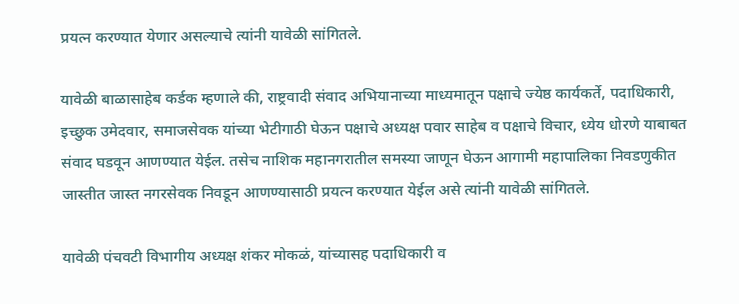प्रयत्न करण्यात येणार असल्याचे त्यांनी यावेळी सांगितले.

यावेळी बाळासाहेब कर्डक म्हणाले की, राष्ट्रवादी संवाद अभियानाच्या माध्यमातून पक्षाचे ज्येष्ठ कार्यकर्ते, पदाधिकारी, इच्छुक उमेदवार, समाजसेवक यांच्या भेटीगाठी घेऊन पक्षाचे अध्यक्ष पवार साहेब व पक्षाचे विचार, ध्येय धोरणे याबाबत संवाद घडवून आणण्यात येईल. तसेच नाशिक महानगरातील समस्या जाणून घेऊन आगामी महापालिका निवडणुकीत जास्तीत जास्त नगरसेवक निवडून आणण्यासाठी प्रयत्न करण्यात येईल असे त्यांनी यावेळी सांगितले.

यावेळी पंचवटी विभागीय अध्यक्ष शंकर मोकळं, यांच्यासह पदाधिकारी व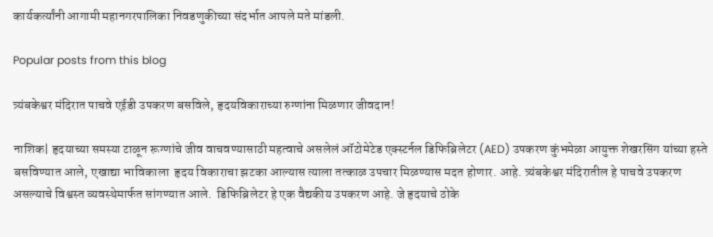कार्यकर्त्यांनी आगामी महानगरपालिका निवडणुकीच्या संदर्भात आपले मते मांडली.

Popular posts from this blog

त्र्यंबकेश्वर मंदिरात पाचवे एईडी उपकरण बसविले, हृदयविकाराच्या रुग्णांना मिळणार जीवदान!

नाशिक| हृदयाच्या समस्या टाळून रूग्णांचे जीव वाचवण्यासाठी महत्वाचे असलेलं ऑटोमेटेड एक्स्टर्नल डिफिब्रिलेटर (AED) उपकरण कुंभमेळा आयुक्त शेखरसिंग यांच्या हस्ते बसविण्यात आले, एखाद्या भाविकाला  हृदय विकाराचा झटका आल्यास त्याला तत्काळ उपचार मिळण्यास मदत होणार. आहे. त्र्यंबकेश्वर मंदिरातील हे पाचवे उपकरण असल्याचे विश्वस्त व्यवस्थेमार्फत सांगण्यात आले.  डिफिब्रिलेटर हे एक वैद्यकीय उपकरण आहे. जे हृदयाचे ठोके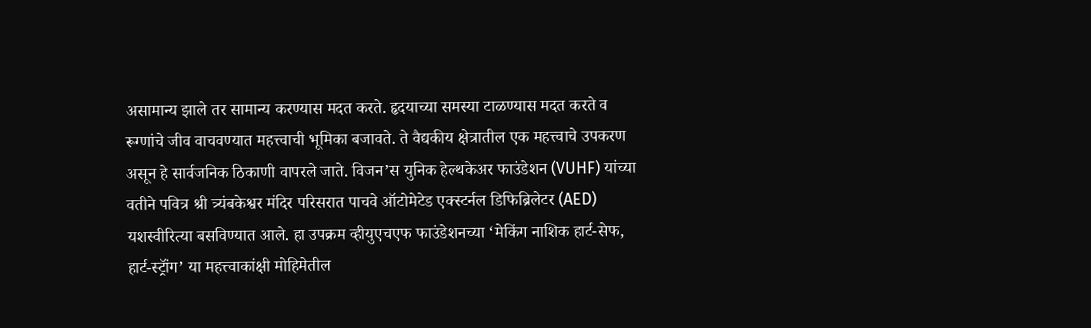असामान्य झाले तर सामान्य करण्यास मदत करते. हृदयाच्या समस्या टाळण्यास मदत करते व रूग्णांचे जीव वाचवण्यात महत्त्वाची भूमिका बजावते. ते वैद्यकीय क्षेत्रातील एक महत्त्वाचे उपकरण असून हे सार्वजनिक ठिकाणी वापरले जाते. विजन’स युनिक हेल्थकेअर फाउंडेशन (VUHF) यांच्या वतीने पवित्र श्री त्र्यंबकेश्वर मंदिर परिसरात पाचवे ऑटोमेटेड एक्स्टर्नल डिफिब्रिलेटर (AED) यशस्वीरित्या बसविण्यात आले. हा उपक्रम व्हीयुएचएफ फाउंडेशनच्या ‘मेकिंग नाशिक हार्ट-सेफ, हार्ट-स्ट्रॉंग’ या महत्त्वाकांक्षी मोहिमेतील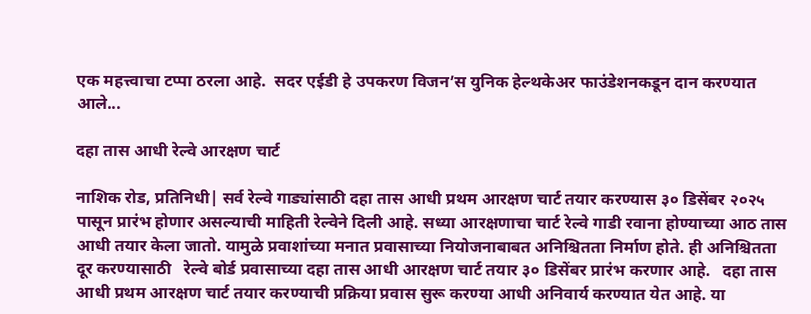एक महत्त्वाचा टप्पा ठरला आहे.  सदर एईडी हे उपकरण विजन’स युनिक हेल्थकेअर फाउंडेशनकडून दान करण्यात आले...

दहा तास आधी रेल्वे आरक्षण चार्ट

नाशिक रोड, प्रतिनिधी| सर्व रेल्वे गाड्यांसाठी दहा तास आधी प्रथम आरक्षण चार्ट तयार करण्यास ३० डिसेंबर २०२५ पासून प्रारंभ होणार असल्याची माहिती रेल्वेने दिली आहे. सध्या आरक्षणाचा चार्ट रेल्वे गाडी रवाना होण्याच्या आठ तास आधी तयार केला जातो. यामुळे प्रवाशांच्या मनात प्रवासाच्या नियोजनाबाबत अनिश्चितता निर्माण होते. ही अनिश्चितता दूर करण्यासाठी   रेल्वे बोर्ड प्रवासाच्या दहा तास आधी आरक्षण चार्ट तयार ३० डिसेंबर प्रारंभ करणार आहे.   दहा तास आधी प्रथम आरक्षण चार्ट तयार करण्याची प्रक्रिया प्रवास सुरू करण्या आधी अनिवार्य करण्यात येत आहे. या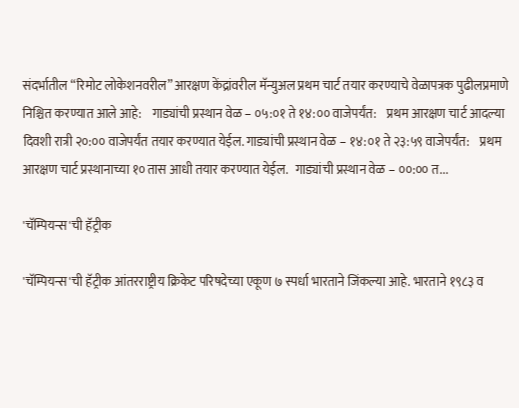संदर्भातील “रिमोट लोकेशनवरील” आरक्षण केंद्रांवरील मॅन्युअल प्रथम चार्ट तयार करण्याचे वेळापत्रक पुढीलप्रमाणे निश्चित करण्यात आले आहे:    गाड्यांची प्रस्थान वेळ – ०५:०१ ते १४:०० वाजेपर्यंत:    प्रथम आरक्षण चार्ट आदल्या दिवशी रात्री २०:०० वाजेपर्यंत तयार करण्यात येईल. गाड्यांची प्रस्थान वेळ – १४:०१ ते २३:५९ वाजेपर्यंत:    प्रथम आरक्षण चार्ट प्रस्थानाच्या १० तास आधी तयार करण्यात येईल.   गाड्यांची प्रस्थान वेळ – ००:०० त...

'चॅम्पियन्स'ची हॅट्रीक

'चॅम्पियन्स'ची हॅट्रीक आंतरराष्ट्रीय क्रिकेट परिषदेच्या एकूण ७ स्पर्धा भारताने जिंकल्या आहे. भारताने १९८३ व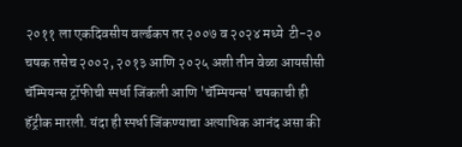२०११ ला एकदिवसीय वर्ल्डकप तर २००७ व २०२४ मध्ये  टी-२० चषक तसेच २००२, २०१३ आणि २०२५ अशी तीन वेळा आयसीसी चॅम्पियन्स ट्रॉफीची स्पर्धा जिंकली आणि 'चॅम्पियन्स' चषकाची ही हॅट्रीक मारली. यंदा ही स्पर्धा जिंकण्याचा अत्याधिक आनंद असा की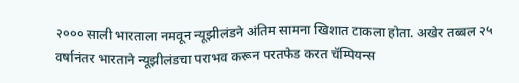२००० साली भारताला नमवून न्यूझीलंडने अंतिम सामना खिशात टाकला होता. अखेर तब्बल २५ वर्षानंतर भारताने न्यूझीलंडचा पराभव करून परतफेड करत चॅम्पियन्स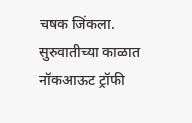चषक जिंकला. सुरुवातीच्या काळात नॉकआऊट ट्रॉफी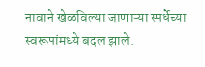नावाने खेळविल्या जाणाऱ्या स्पर्धेच्या स्वरूपांमध्ये बदल झाले.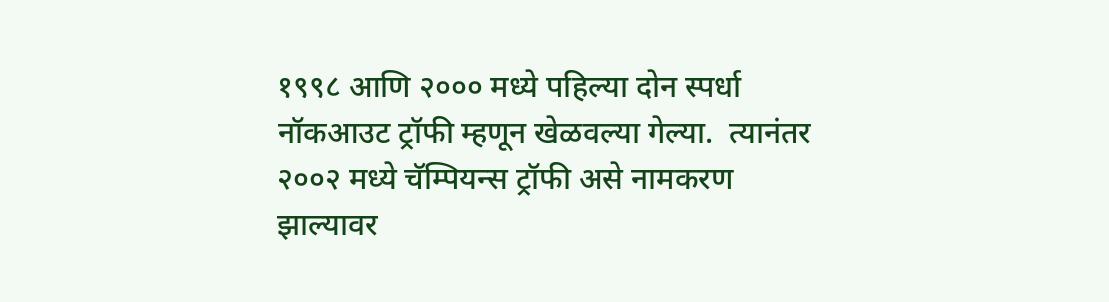१९९८ आणि २००० मध्ये पहिल्या दोन स्पर्धा नॉकआउट ट्रॉफी म्हणून खेळवल्या गेल्या.  त्यानंतर २००२ मध्ये चॅम्पियन्स ट्रॉफी असे नामकरण झाल्यावर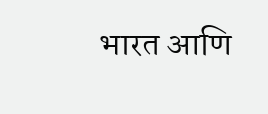भारत आणि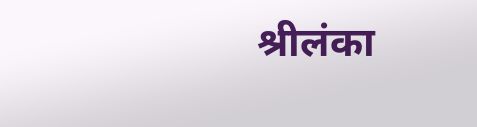श्रीलंका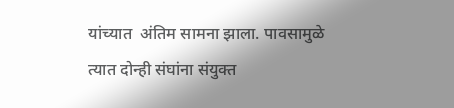यांच्यात  अंतिम सामना झाला. पावसामुळे त्यात दोन्ही संघांना संयुक्त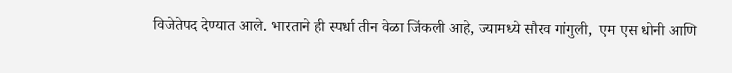विजेतेपद देण्यात आले. भारताने ही स्पर्धा तीन वेळा जिंकली आहे, ज्यामध्ये सौरव गांगुली,  एम एस धोनी आणि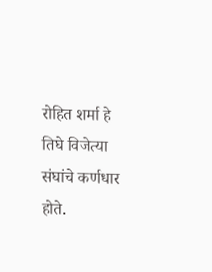रोहित शर्मा हे तिघे विजेत्या संघांचे कर्णधार होते.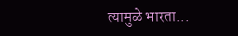त्यामुळे भारता...